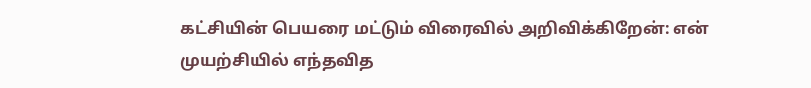கட்சியின் பெயரை மட்டும் விரைவில் அறிவிக்கிறேன்: என் முயற்சியில் எந்தவித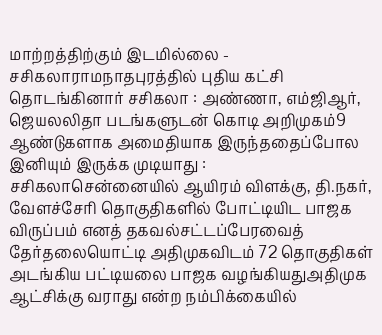மாற்றத்திற்கும் இடமில்லை - சசிகலாராமநாதபுரத்தில் புதிய கட்சி தொடங்கினார் சசிகலா : அண்ணா, எம்ஜிஆர், ஜெயலலிதா படங்களுடன் கொடி அறிமுகம்9 ஆண்டுகளாக அமைதியாக இருந்ததைப்போல இனியும் இருக்க முடியாது : சசிகலாசென்னையில் ஆயிரம் விளக்கு, தி.நகர், வேளச்சேரி தொகுதிகளில் போட்டியிட பாஜக விருப்பம் எனத் தகவல்சட்டப்பேரவைத் தேர்தலையொட்டி அதிமுகவிடம் 72 தொகுதிகள் அடங்கிய பட்டியலை பாஜக வழங்கியதுஅதிமுக ஆட்சிக்கு வராது என்ற நம்பிக்கையில்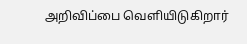அறிவிப்பை வெளியிடுகிறார்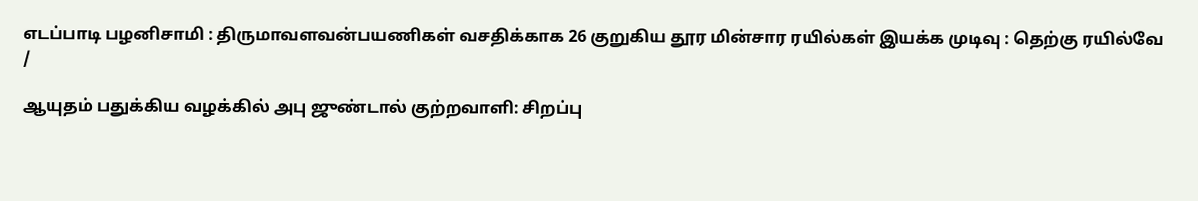எடப்பாடி பழனிசாமி : திருமாவளவன்பயணிகள் வசதிக்காக 26 குறுகிய தூர மின்சார ரயில்கள் இயக்க முடிவு : தெற்கு ரயில்வே
/

ஆயுதம் பதுக்கிய வழக்கில் அபு ஜுண்டால் குற்றவாளி: சிறப்பு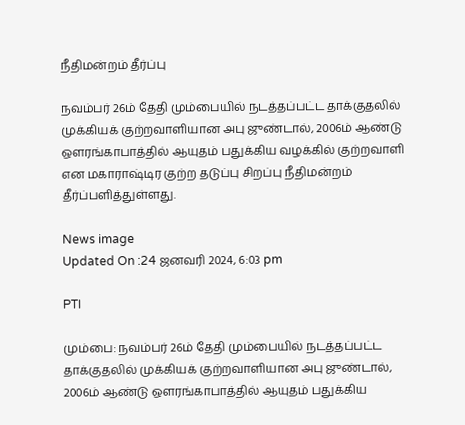நீதிமன்றம் தீர்ப்பு

நவம்பர் 26ம் தேதி மும்பையில் நடத்தப்பட்ட தாக்குதலில் முக்கியக் குற்றவாளியான அபு ஜுண்டால், 2006ம் ஆண்டு ஔரங்காபாத்தில் ஆயுதம் பதுக்கிய வழக்கில் குற்றவாளி என மகாராஷ்டிர குற்ற தடுப்பு சிறப்பு நீதிமன்றம் தீர்ப்பளித்துள்ளது.

News image
Updated On :24 ஜனவரி 2024, 6:03 pm

PTI

மும்பை: நவம்பர் 26ம் தேதி மும்பையில் நடத்தப்பட்ட தாக்குதலில் முக்கியக் குற்றவாளியான அபு ஜுண்டால், 2006ம் ஆண்டு ஔரங்காபாத்தில் ஆயுதம் பதுக்கிய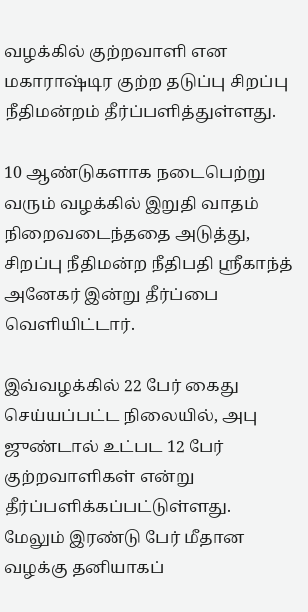வழக்கில் குற்றவாளி என மகாராஷ்டிர குற்ற தடுப்பு சிறப்பு நீதிமன்றம் தீர்ப்பளித்துள்ளது.

10 ஆண்டுகளாக நடைபெற்று வரும் வழக்கில் இறுதி வாதம் நிறைவடைந்ததை அடுத்து, சிறப்பு நீதிமன்ற நீதிபதி ஸ்ரீகாந்த் அனேகர் இன்று தீர்ப்பை வெளியிட்டார்.

இவ்வழக்கில் 22 பேர் கைது செய்யப்பட்ட நிலையில், அபு ஜுண்டால் உட்பட 12 பேர் குற்றவாளிகள் என்று தீர்ப்பளிக்கப்பட்டுள்ளது. மேலும் இரண்டு பேர் மீதான வழக்கு தனியாகப்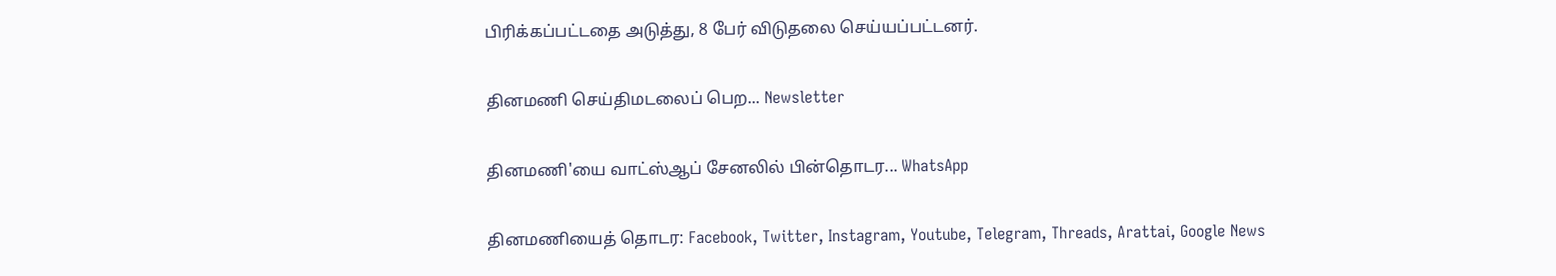பிரிக்கப்பட்டதை அடுத்து, 8 பேர் விடுதலை செய்யப்பட்டனர்.

தினமணி செய்திமடலைப் பெற... Newsletter

தினமணி'யை வாட்ஸ்ஆப் சேனலில் பின்தொடர... WhatsApp

தினமணியைத் தொடர: Facebook, Twitter, Instagram, Youtube, Telegram, Threads, Arattai, Google News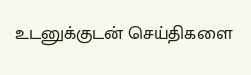உடனுக்குடன் செய்திகளை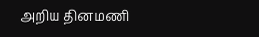அறிய தினமணி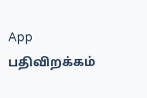App பதிவிறக்கம்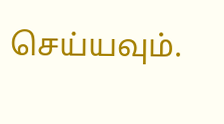செய்யவும்.